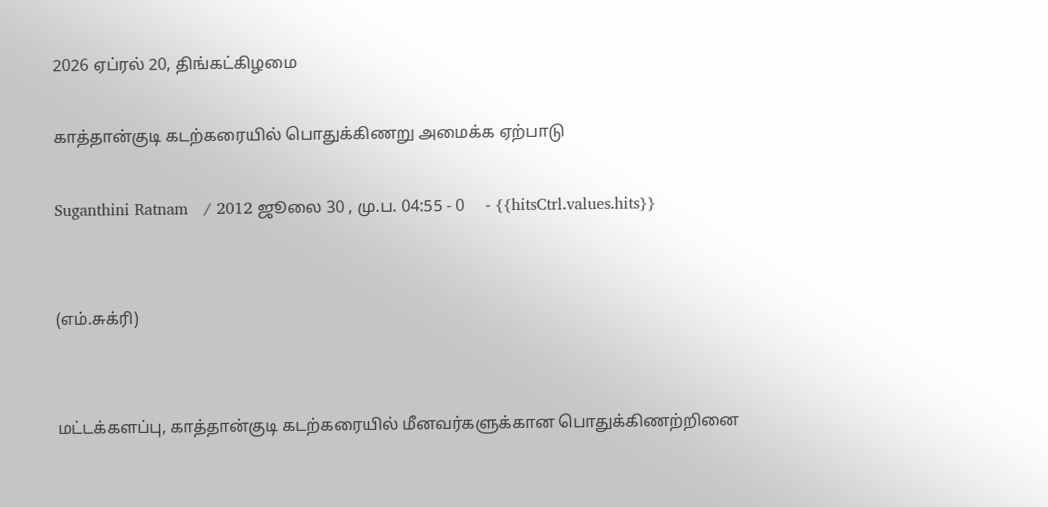2026 ஏப்ரல் 20, திங்கட்கிழமை

காத்தான்குடி கடற்கரையில் பொதுக்கிணறு அமைக்க ஏற்பாடு

Suganthini Ratnam   / 2012 ஜூலை 30 , மு.ப. 04:55 - 0     - {{hitsCtrl.values.hits}}


(எம்.சுக்ரி)


மட்டக்களப்பு, காத்தான்குடி கடற்கரையில் மீனவர்களுக்கான பொதுக்கிணற்றினை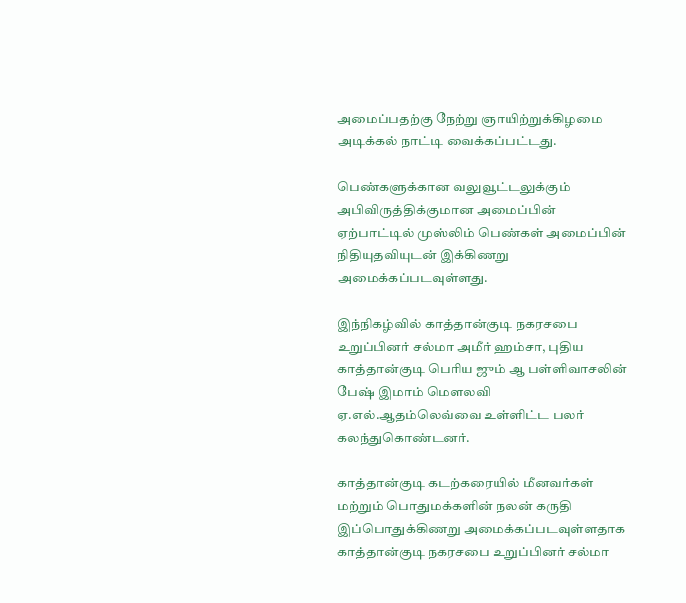அமைப்பதற்கு நேற்று ஞாயிற்றுக்கிழமை அடிக்கல் நாட்டி வைக்கப்பட்டது.

பெண்களுக்கான வலுவூட்டலுக்கும் அபிவிருத்திக்குமான அமைப்பின் ஏற்பாட்டில் முஸ்லிம் பெண்கள் அமைப்பின் நிதியுதவியுடன் இக்கிணறு அமைக்கப்படவுள்ளது.

இந்நிகழ்வில் காத்தான்குடி நகரசபை உறுப்பினர் சல்மா அமீர் ஹம்சா, புதிய காத்தான்குடி பெரிய ஜும் ஆ பள்ளிவாசலின் பேஷ் இமாம் மௌலவி ஏ.எல்.ஆதம்லெவ்வை உள்ளிட்ட பலர் கலந்துகொண்டனர்.

காத்தான்குடி கடற்கரையில் மீனவர்கள் மற்றும் பொதுமக்களின் நலன் கருதி இப்பொதுக்கிணறு அமைக்கப்படவுள்ளதாக காத்தான்குடி நகரசபை உறுப்பினர் சல்மா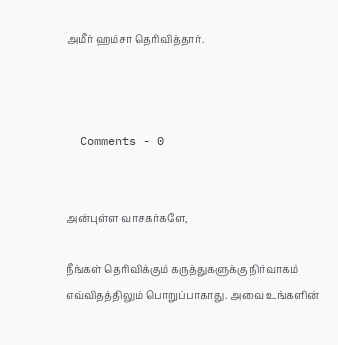அமீர் ஹம்சா தெரிவித்தார்.



  Comments - 0


அன்புள்ள வாசகர்களே,

நீங்கள் தெரிவிக்கும் கருத்துகளுக்கு நிர்வாகம் எவ்விதத்திலும் பொறுப்பாகாது. அவை உங்களின்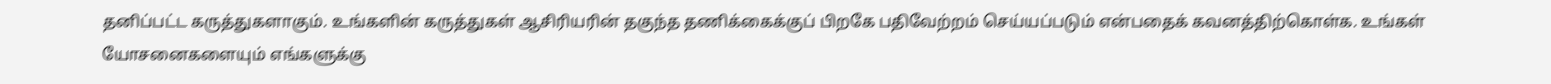தனிப்பட்ட கருத்துகளாகும். உங்களின் கருத்துகள் ஆசிரியரின் தகுந்த தணிக்கைக்குப் பிறகே பதிவேற்றம் செய்யப்படும் என்பதைக் கவனத்திற்கொள்க. உங்கள் யோசனைகளையும் எங்களுக்கு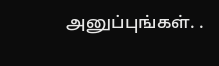அனுப்புங்கள். .